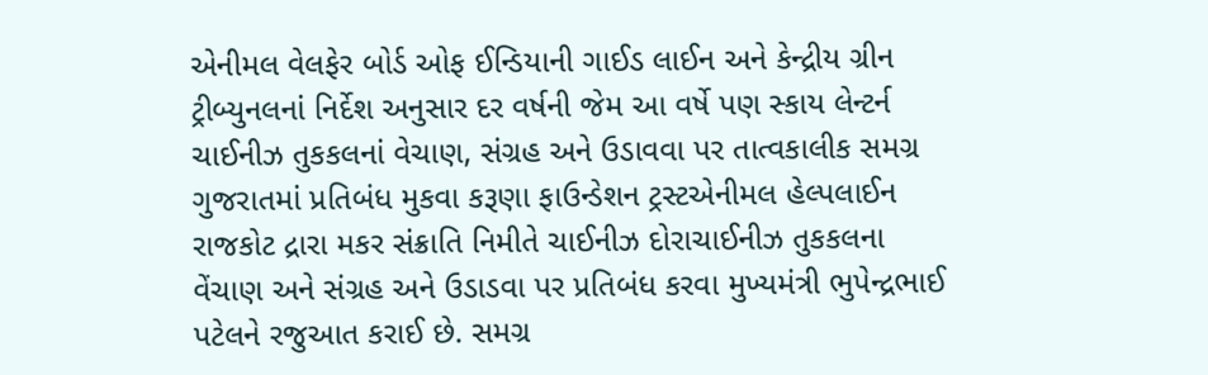એનીમલ વેલફેર બોર્ડ ઓફ ઈન્ડિયાની ગાઈડ લાઈન અને કેન્દ્રીય ગ્રીન ટ્રીબ્યુનલનાં નિર્દેશ અનુસાર દર વર્ષની જેમ આ વર્ષે પણ સ્કાય લેન્ટર્ન ચાઈનીઝ તુકકલનાં વેચાણ, સંગ્રહ અને ઉડાવવા પર તાત્વકાલીક સમગ્ર ગુજરાતમાં પ્રતિબંધ મુકવા કરૂણા ફાઉન્ડેશન ટ્રસ્ટએનીમલ હેલ્પલાઈન રાજકોટ દ્રારા મકર સંક્રાતિ નિમીતે ચાઈનીઝ દોરાચાઈનીઝ તુકકલના વેંચાણ અને સંગ્રહ અને ઉડાડવા પર પ્રતિબંધ કરવા મુખ્યમંત્રી ભુપેન્દ્રભાઈ પટેલને રજુઆત કરાઈ છે. સમગ્ર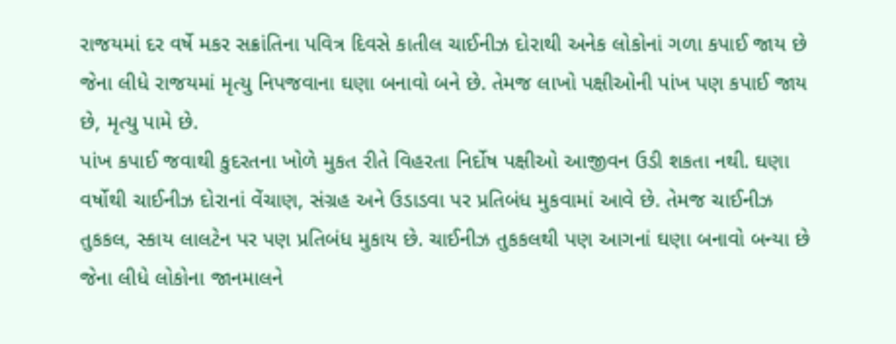રાજયમાં દર વર્ષે મકર સક્રાંતિના પવિત્ર દિવસે કાતીલ ચાઈનીઝ દોરાથી અનેક લોકોનાં ગળા કપાઈ જાય છે જેના લીધે રાજયમાં મૃત્યુ નિપજવાના ઘણા બનાવો બને છે. તેમજ લાખો પક્ષીઓની પાંખ પણ કપાઈ જાય છે, મૃત્યુ પામે છે.
પાંખ કપાઈ જવાથી કુદરતના ખોળે મુકત રીતે વિહરતા નિર્દોષ પક્ષીઓ આજીવન ઉડી શકતા નથી. ઘણા વર્ષોથી ચાઈનીઝ દોરાનાં વેંચાણ, સંગ્રહ અને ઉડાડવા પર પ્રતિબંધ મુકવામાં આવે છે. તેમજ ચાઈનીઝ તુકકલ, સ્કાય લાલટેન પર પણ પ્રતિબંધ મુકાય છે. ચાઈનીઝ તુકકલથી પણ આગનાં ઘણા બનાવો બન્યા છે જેના લીધે લોકોના જાનમાલને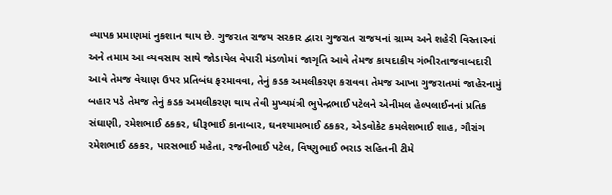વ્યાપક પ્રમાણમાં નુકશાન થાય છે. ગુજરાત રાજય સરકાર દ્વારા ગુજરાત રાજયનાં ગ્રામ્ય અને શહેરી વિસ્તારનાં અને તમામ આ વ્યવસાય સાથે જોડાયેલ વેપારી મંડળોમાં જાગૃતિ આવે તેમજ કાયદાકીય ગંભીરતાજવાબદારી આવે તેમજ વેચાણ ઉપર પ્રતિબંધ ફરમાવવા, તેનું કડક અમલીકરણ કરાવવા તેમજ આખા ગુજરાતમાં જાહેરનામું બહાર પડે તેમજ તેનું કડક અમલીકરણ થાય તેવી મુખ્યમંત્રી ભુપેન્દ્રભાઈ પટેલને એનીમલ હેલ્પલાઈનનાં પ્રતિક સંઘાણી, રમેશભાઈ ઠકકર, ધીરૂભાઈ કાનાબાર, ઘનશ્યામભાઈ ઠકકર, એડવોકેટ કમલેશભાઈ શાહ, ગૌરાંગ રમેશભાઈ ઠકકર, પારસભાઈ મહેતા, રજનીભાઈ પટેલ, વિષ્ણુભાઈ ભરાડ સહિતની ટીમે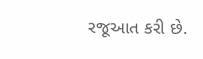રજૂઆત કરી છે.